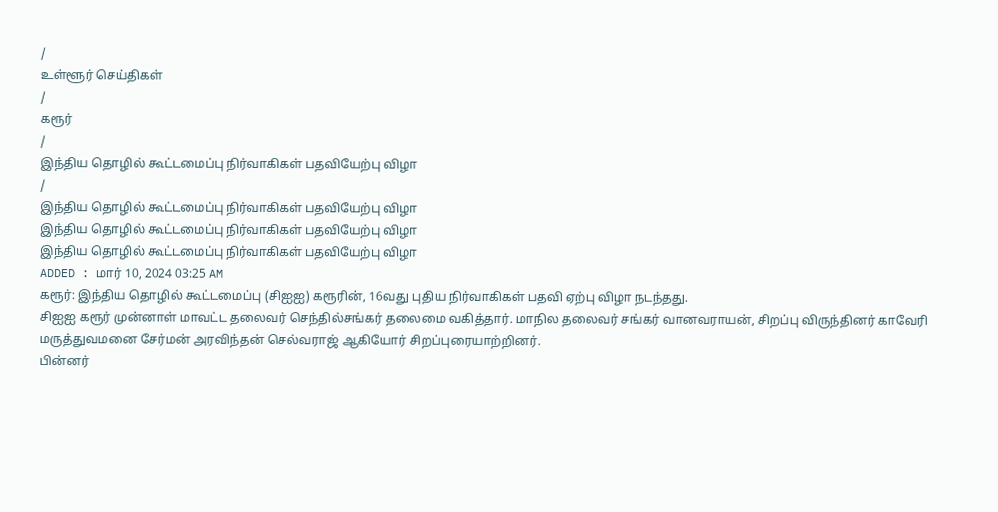/
உள்ளூர் செய்திகள்
/
கரூர்
/
இந்திய தொழில் கூட்டமைப்பு நிர்வாகிகள் பதவியேற்பு விழா
/
இந்திய தொழில் கூட்டமைப்பு நிர்வாகிகள் பதவியேற்பு விழா
இந்திய தொழில் கூட்டமைப்பு நிர்வாகிகள் பதவியேற்பு விழா
இந்திய தொழில் கூட்டமைப்பு நிர்வாகிகள் பதவியேற்பு விழா
ADDED : மார் 10, 2024 03:25 AM
கரூர்: இந்திய தொழில் கூட்டமைப்பு (சிஐஐ) கரூரின், 16வது புதிய நிர்வாகிகள் பதவி ஏற்பு விழா நடந்தது.
சிஐஐ கரூர் முன்னாள் மாவட்ட தலைவர் செந்தில்சங்கர் தலைமை வகித்தார். மாநில தலைவர் சங்கர் வானவராயன், சிறப்பு விருந்தினர் காவேரி மருத்துவமனை சேர்மன் அரவிந்தன் செல்வராஜ் ஆகியோர் சிறப்புரையாற்றினர்.
பின்னர்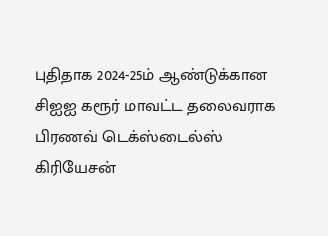புதிதாக 2024-25ம் ஆண்டுக்கான சிஐஐ கரூர் மாவட்ட தலைவராக பிரணவ் டெக்ஸ்டைல்ஸ் கிரியேசன்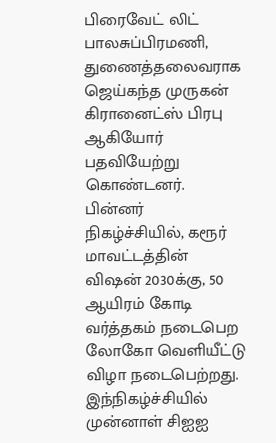பிரைவேட் லிட் பாலசுப்பிரமணி, துணைத்தலைவராக ஜெய்கந்த முருகன் கிரானைட்ஸ் பிரபு ஆகியோர் பதவியேற்று கொண்டனர்.
பின்னர் நிகழ்ச்சியில், கரூர் மாவட்டத்தின் விஷன் 2030க்கு, 50 ஆயிரம் கோடி வர்த்தகம் நடைபெற லோகோ வெளியீட்டு விழா நடைபெற்றது.
இந்நிகழ்ச்சியில் முன்னாள் சிஐஐ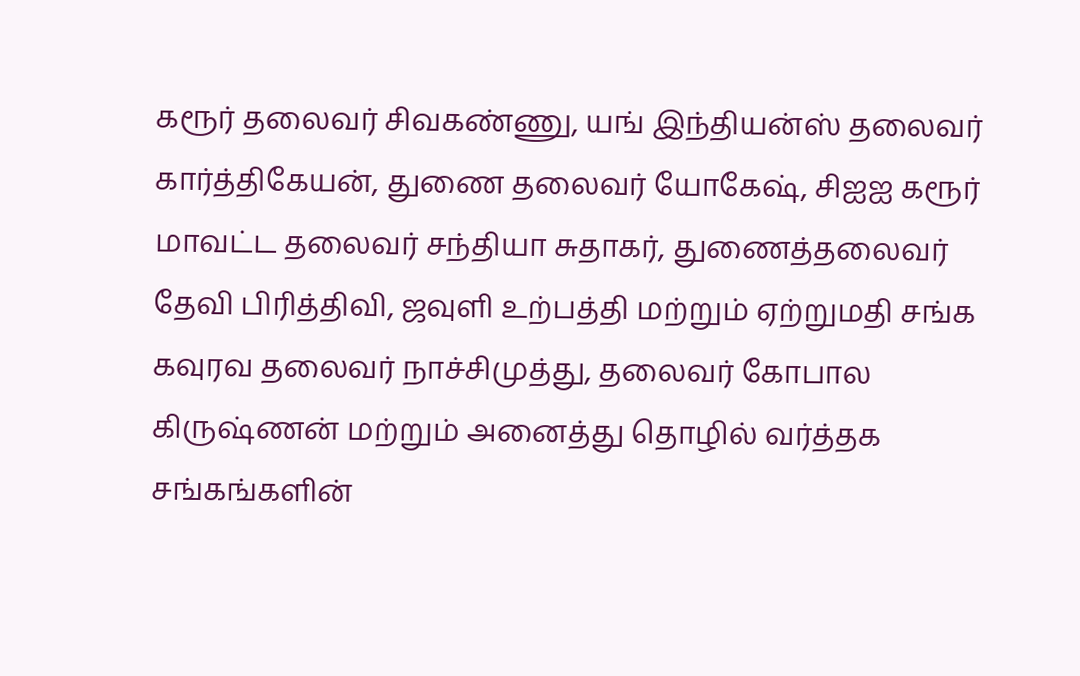கரூர் தலைவர் சிவகண்ணு, யங் இந்தியன்ஸ் தலைவர் கார்த்திகேயன், துணை தலைவர் யோகேஷ், சிஐஐ கரூர் மாவட்ட தலைவர் சந்தியா சுதாகர், துணைத்தலைவர் தேவி பிரித்திவி, ஜவுளி உற்பத்தி மற்றும் ஏற்றுமதி சங்க கவுரவ தலைவர் நாச்சிமுத்து, தலைவர் கோபால
கிருஷ்ணன் மற்றும் அனைத்து தொழில் வர்த்தக சங்கங்களின்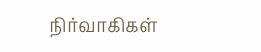நிர்வாகிகள்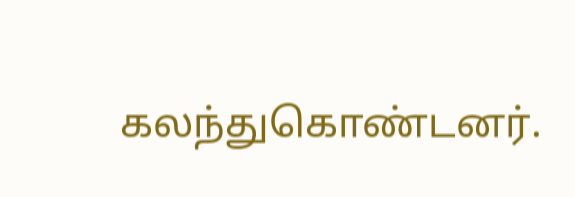கலந்துகொண்டனர்.